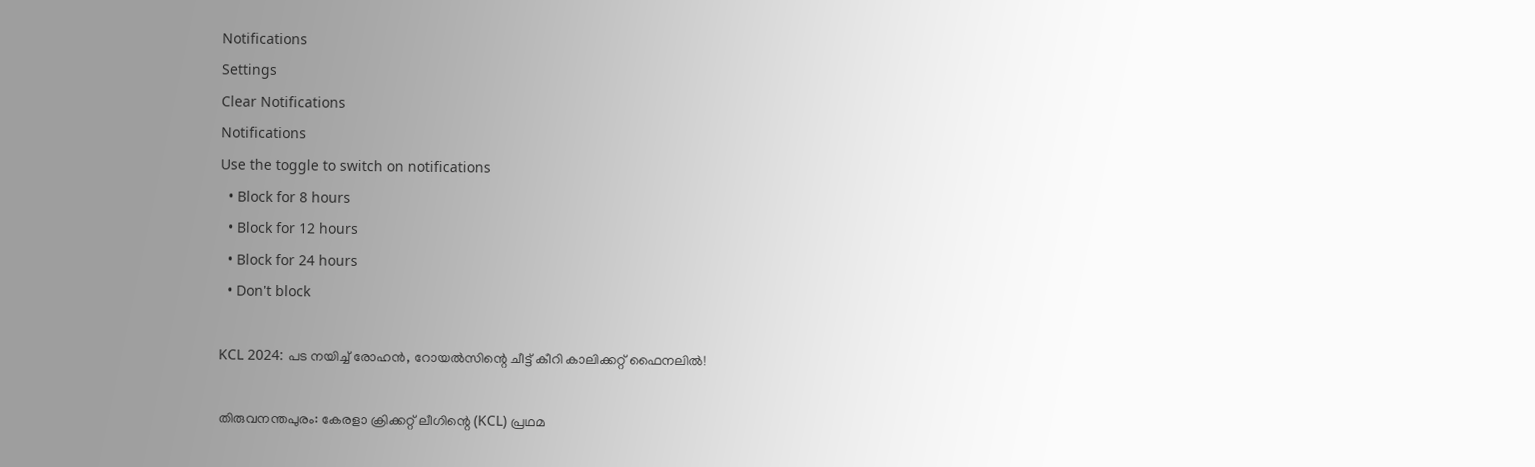Notifications
Settings
Clear Notifications
Notifications
Use the toggle to switch on notifications
  • Block for 8 hours
  • Block for 12 hours
  • Block for 24 hours
  • Don't block

KCL 2024: പട നയിച്ച് രോഹന്‍, റോയല്‍സിന്റെ ചീട്ട് കീറി കാലിക്കറ്റ് ഫൈനലില്‍!

തിരുവനന്തപുരം: കേരളാ ക്രിക്കറ്റ് ലീഗിന്റെ (KCL) പ്രഥമ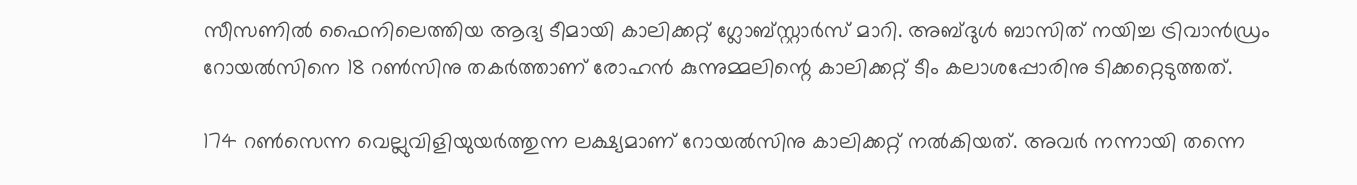സീസണില്‍ ഫൈനിലെത്തിയ ആദ്യ ടീമായി കാലിക്കറ്റ് ഗ്ലോബ്‌സ്റ്റാര്‍സ് മാറി. അബ്ദുള്‍ ബാസിത് നയിച്ച ട്രിവാന്‍ഡ്രം റോയല്‍സിനെ 18 റണ്‍സിനു തകര്‍ത്താണ് രോഹന്‍ കുന്നുമ്മലിന്റെ കാലിക്കറ്റ് ടീം കലാശപ്പോരിനു ടിക്കറ്റെടുത്തത്.

174 റണ്‍സെന്ന വെല്ലുവിളിയുയര്‍ത്തുന്ന ലക്ഷ്യമാണ് റോയല്‍സിനു കാലിക്കറ്റ് നല്‍കിയത്. അവര്‍ നന്നായി തന്നെ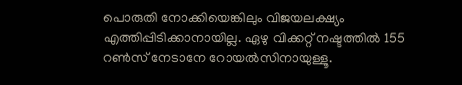പൊരുതി നോക്കിയെങ്കിലും വിജയലക്ഷ്യം എത്തിപ്പിടിക്കാനായില്ല. ഏഴു വിക്കറ്റ് നഷ്ടത്തില്‍ 155 റണ്‍സ് നേടാനേ റോയല്‍സിനായുള്ളൂ.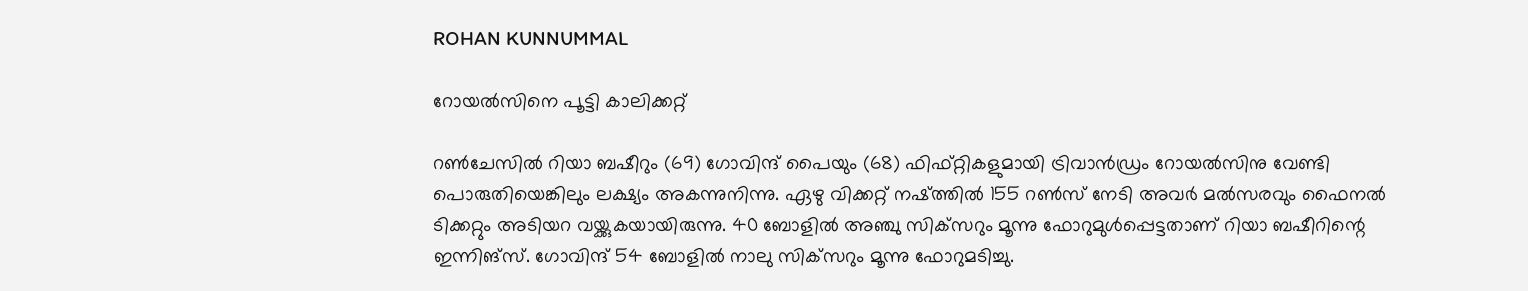ROHAN KUNNUMMAL

റോയല്‍സിനെ പൂട്ടി കാലിക്കറ്റ്

റണ്‍ചേസില്‍ റിയാ ബഷീറും (69) ഗോവിന്ദ് പൈയും (68) ഫിഫ്റ്റികളുമായി ട്രിവാന്‍ഡ്രം റോയല്‍സിനു വേണ്ടി പൊരുതിയെങ്കിലും ലക്ഷ്യം അകന്നുനിന്നു. ഏഴു വിക്കറ്റ് നഷ്ത്തില്‍ 155 റണ്‍സ് നേടി അവര്‍ മല്‍സരവും ഫൈനല്‍ ടിക്കറ്റും അടിയറ വയ്ക്കുകയായിരുന്നു. 40 ബോളില്‍ അഞ്ചു സിക്‌സറും മൂന്നു ഫോറുമുള്‍പ്പെട്ടതാണ് റിയാ ബഷീറിന്റെ ഇന്നിങ്‌സ്. ഗോവിന്ദ് 54 ബോളില്‍ നാലു സിക്‌സറും മൂന്നു ഫോറുമടിച്ചു.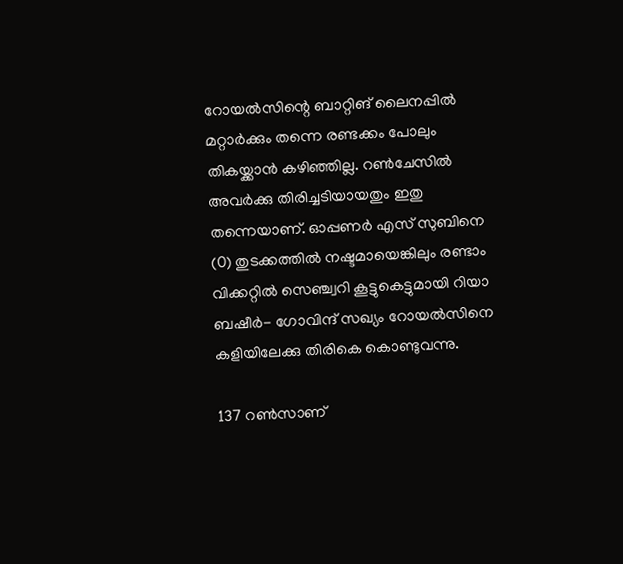റോയല്‍സിന്റെ ബാറ്റിങ് ലൈനപ്പില്‍ മറ്റാര്‍ക്കും തന്നെ രണ്ടക്കം പോലും തികയ്ക്കാന്‍ കഴിഞ്ഞില്ല. റണ്‍ചേസില്‍ അവര്‍ക്കു തിരിച്ചടിയായതും ഇതു തന്നെയാണ്. ഓപ്പണര്‍ എസ് സുബിനെ (0) തുടക്കത്തില്‍ നഷ്ടമായെങ്കിലും രണ്ടാം വിക്കറ്റില്‍ സെഞ്ച്വറി കൂട്ടുകെട്ടുമായി റിയാ ബഷീര്‍- ഗോവിന്ദ് സഖ്യം റോയല്‍സിനെ കളിയിലേക്കു തിരികെ കൊണ്ടുവന്നു.

137 റണ്‍സാണ്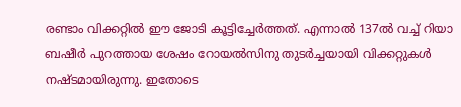രണ്ടാം വിക്കറ്റില്‍ ഈ ജോടി കൂട്ടിച്ചേര്‍ത്തത്. എന്നാല്‍ 137ല്‍ വച്ച് റിയാ ബഷീര്‍ പുറത്തായ ശേഷം റോയല്‍സിനു തുടര്‍ച്ചയായി വിക്കറ്റുകള്‍ നഷ്ടമായിരുന്നു. ഇതോടെ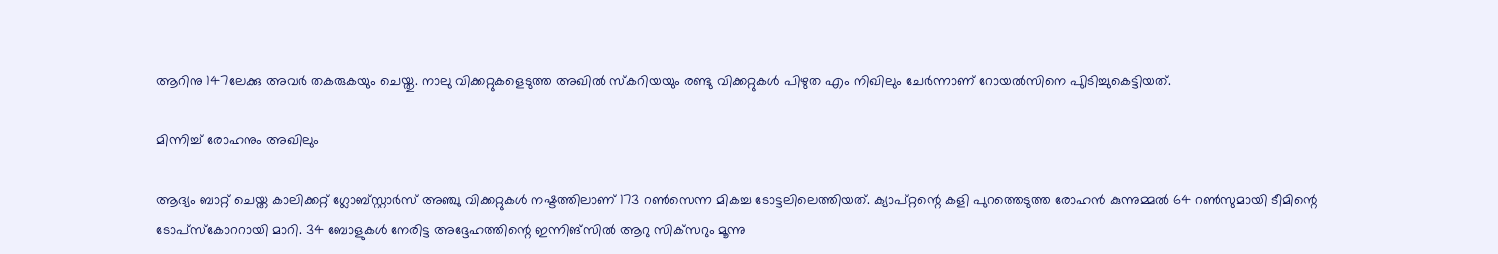ആറിനു 147ലേക്കു അവര്‍ തകരുകയും ചെയ്തു. നാലു വിക്കറ്റുകളെടുത്ത അഖില്‍ സ്‌കറിയയും രണ്ടു വിക്കറ്റുകള്‍ പിഴുത എം നിഖിലും ചേര്‍ന്നാണ് റോയല്‍സിനെ പുിടിച്ചുകെട്ടിയത്.

മിന്നിച്ച് രോഹനും അഖിലും

ആദ്യം ബാറ്റ് ചെയ്ത കാലിക്കറ്റ് ഗ്ലോബ്‌സ്റ്റാര്‍സ് അഞ്ചു വിക്കറ്റുകള്‍ നഷ്ടത്തിലാണ് 173 റണ്‍സെന്ന മികച്ച ടോട്ടലിലെത്തിയത്. ക്യാപ്റ്റന്റെ കളി പുറത്തെടുത്ത രോഹന്‍ കുന്നുമ്മല്‍ 64 റണ്‍സുമായി ടീമിന്റെ ടോപ്‌സ്‌കോററായി മാറി. 34 ബോളുകള്‍ നേരിട്ട അദ്ദേഹത്തിന്റെ ഇന്നിങ്‌സില്‍ ആറു സിക്‌സറും മൂന്നു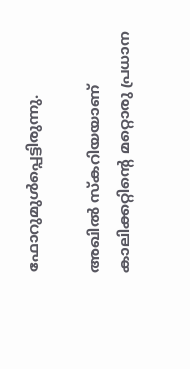ഫോറുമുള്‍പ്പെട്ടിരുന്നു.

അഖില്‍ സ്‌കറിയയാണ് കാലിക്കറ്റിന്റെ മറ്റൊരു പ്രധാന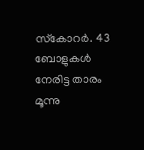സ്‌കോറര്‍. 43 ബോളുകള്‍ നേരിട്ട താരം മൂന്നു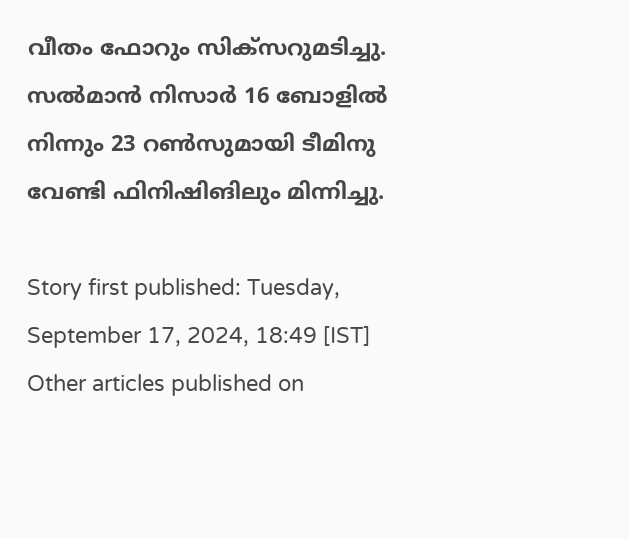വീതം ഫോറും സിക്‌സറുമടിച്ചു. സല്‍മാന്‍ നിസാര്‍ 16 ബോളില്‍ നിന്നും 23 റണ്‍സുമായി ടീമിനു വേണ്ടി ഫിനിഷിങിലും മിന്നിച്ചു.

Story first published: Tuesday, September 17, 2024, 18:49 [IST]
Other articles published on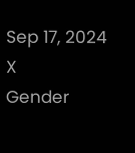Sep 17, 2024
X
Gender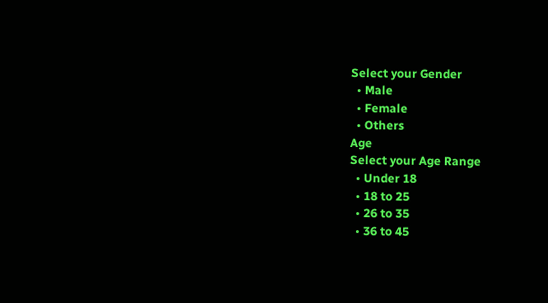Select your Gender
  • Male
  • Female
  • Others
Age
Select your Age Range
  • Under 18
  • 18 to 25
  • 26 to 35
  • 36 to 45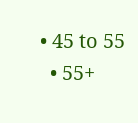• 45 to 55
  • 55+